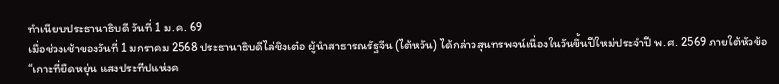ทำเนียบประธานาธิบดี วันที่ 1 ม.ค. 69
เมื่อช่วงเช้าของวันที่ 1 มกราคม 2568 ประธานาธิบดีไล่ชิงเต๋อ ผู้นำสาธารณรัฐจีน (ไต้หวัน) ได้กล่าวสุนทรพจน์เนื่องในวันขึ้นปีใหม่ประจำปี พ.ศ. 2569 ภายใต้หัวข้อ “เกาะที่ยืดหยุ่น แสงประทีปแห่งค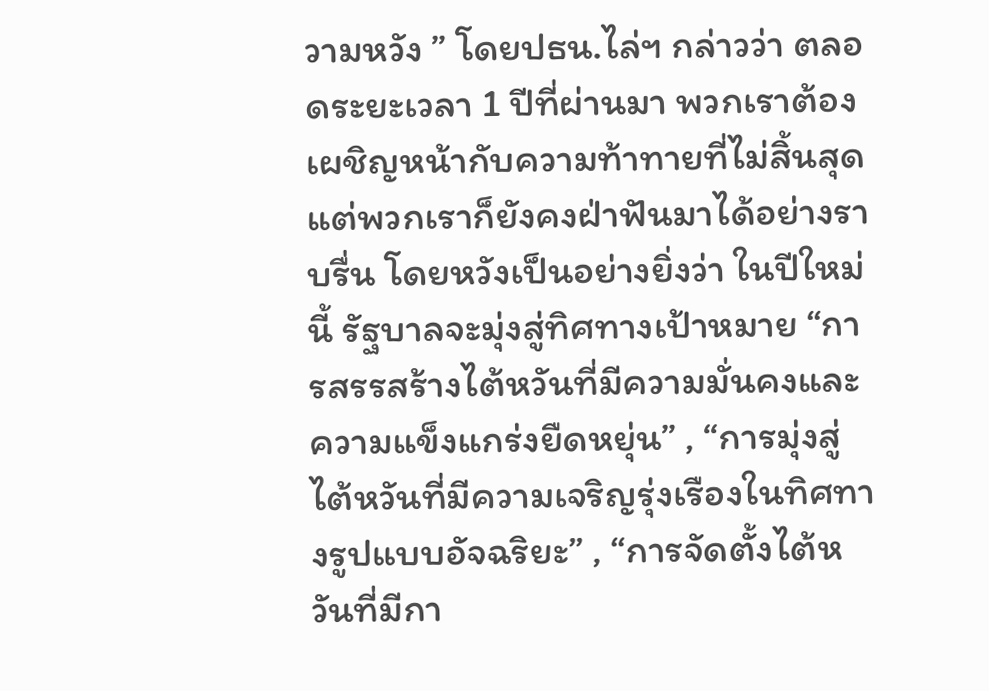วามหวัง ” โดยปธน.ไล่ฯ กล่าวว่า ตลอดระยะเวลา 1 ปีที่ผ่านมา พวกเราต้องเผชิญหน้ากับความท้าทายที่ไม่สิ้นสุด แต่พวกเราก็ยังคงฝ่าฟันมาได้อย่างราบรื่น โดยหวังเป็นอย่างยิ่งว่า ในปีใหม่นี้ รัฐบาลจะมุ่งสู่ทิศทางเป้าหมาย “การสรรสร้างไต้หวันที่มีความมั่นคงและความแข็งแกร่งยืดหยุ่น” , “การมุ่งสู่ไต้หวันที่มีความเจริญรุ่งเรืองในทิศทางรูปแบบอัจฉริยะ” , “การจัดตั้งไต้หวันที่มีกา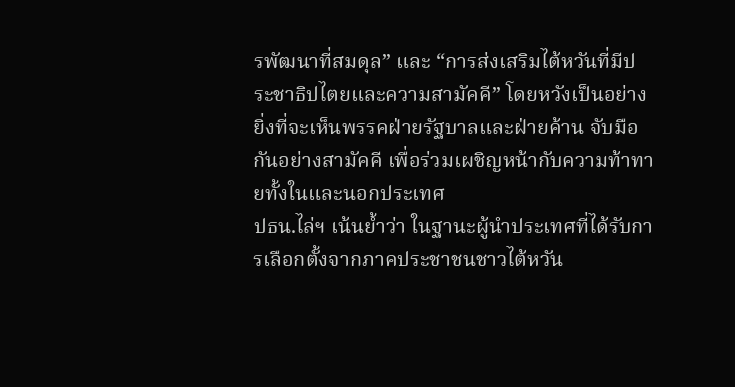รพัฒนาที่สมดุล” และ “การส่งเสริมไต้หวันที่มีประชาธิปไตยและความสามัคคี” โดยหวังเป็นอย่างยิ่งที่จะเห็นพรรคฝ่ายรัฐบาลและฝ่ายค้าน จับมือกันอย่างสามัคคี เพื่อร่วมเผชิญหน้ากับความท้าทายทั้งในและนอกประเทศ
ปธน.ไล่ฯ เน้นย้ำว่า ในฐานะผู้นำประเทศที่ได้รับการเลือกตั้งจากภาคประชาชนชาวไต้หวัน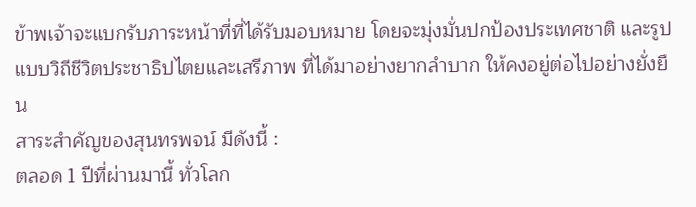ข้าพเจ้าจะแบกรับภาระหน้าที่ที่ได้รับมอบหมาย โดยจะมุ่งมั่นปกป้องประเทศชาติ และรูปแบบวิถีชีวิตประชาธิปไตยและเสรีภาพ ที่ได้มาอย่างยากลำบาก ให้คงอยู่ต่อไปอย่างยั่งยืน
สาระสำคัญของสุนทรพจน์ มีดังนี้ :
ตลอด 1 ปีที่ผ่านมานี้ ทั่วโลก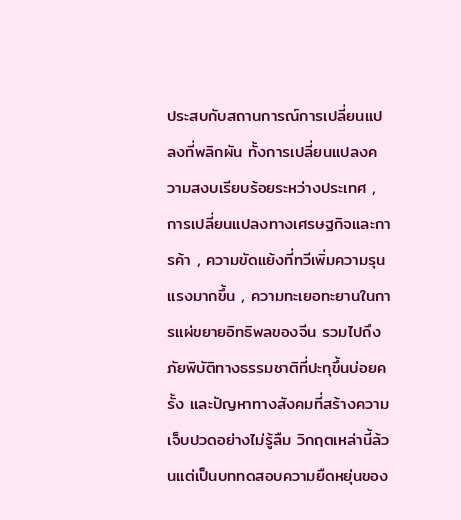ประสบกับสถานการณ์การเปลี่ยนแปลงที่พลิกผัน ทั้งการเปลี่ยนแปลงความสงบเรียบร้อยระหว่างประเทศ , การเปลี่ยนแปลงทางเศรษฐกิจและการค้า , ความขัดแย้งที่ทวีเพิ่มความรุนแรงมากขึ้น , ความทะเยอทะยานในการแผ่ขยายอิทธิพลของจีน รวมไปถึงภัยพิบัติทางธรรมชาติที่ปะทุขึ้นบ่อยครั้ง และปัญหาทางสังคมที่สร้างความเจ็บปวดอย่างไม่รู้ลืม วิกฤตเหล่านี้ล้วนแต่เป็นบททดสอบความยืดหยุ่นของ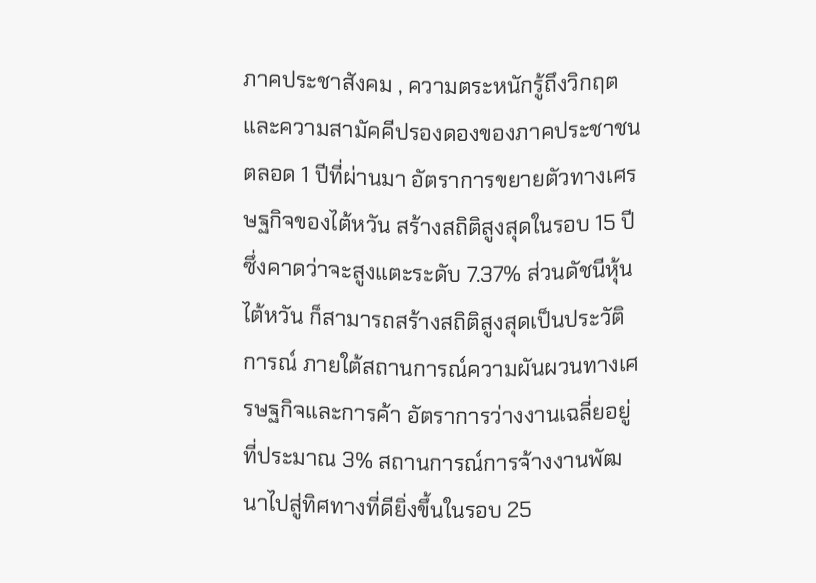ภาคประชาสังคม , ความตระหนักรู้ถึงวิกฤตและความสามัคคีปรองดองของภาคประชาชน
ตลอด 1 ปีที่ผ่านมา อัตราการขยายตัวทางเศรษฐกิจของไต้หวัน สร้างสถิติสูงสุดในรอบ 15 ปี ซึ่งคาดว่าจะสูงแตะระดับ 7.37% ส่วนดัชนีหุ้นไต้หวัน ก็สามารถสร้างสถิติสูงสุดเป็นประวัติการณ์ ภายใต้สถานการณ์ความผันผวนทางเศรษฐกิจและการค้า อัตราการว่างงานเฉลี่ยอยู่ที่ประมาณ 3% สถานการณ์การจ้างงานพัฒนาไปสู่ทิศทางที่ดียิ่งขึ้นในรอบ 25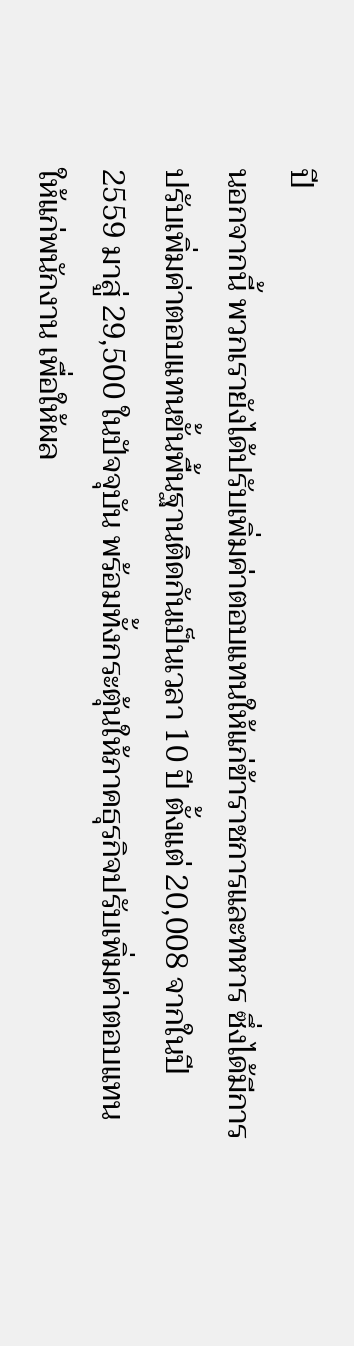ปี
นอกจากนี้ พวกเรายังได้ปรับเพิ่มค่าตอบแทนให้แก่ข้าราชการและทหาร ซึ่งได้มีการปรับเพิ่มค่าตอบแทนขั้นพื้นฐานติดกันเป็นเวลา 10 ปี ตั้งแต่ 20,008 จากในปี 2559 มาสู่ 29,500 ในปัจจุบัน พร้อมทั้งกระตุ้นให้ภาคธุรกิจปรับเพิ่มค่าตอบแทนให้แก่พนักงาน เพื่อให้ผล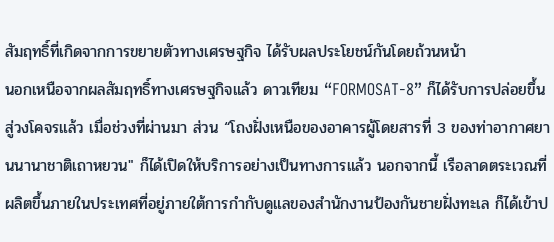สัมฤทธิ์ที่เกิดจากการขยายตัวทางเศรษฐกิจ ได้รับผลประโยชน์กันโดยถ้วนหน้า
นอกเหนือจากผลสัมฤทธิ์ทางเศรษฐกิจแล้ว ดาวเทียม “FORMOSAT-8” ก็ได้รับการปล่อยขึ้นสู่วงโคจรแล้ว เมื่อช่วงที่ผ่านมา ส่วน “โถงฝั่งเหนือของอาคารผู้โดยสารที่ 3 ของท่าอากาศยานนานาชาติเถาหยวน" ก็ได้เปิดให้บริการอย่างเป็นทางการแล้ว นอกจากนี้ เรือลาดตระเวณที่ผลิตขึ้นภายในประเทศที่อยู่ภายใต้การกำกับดูแลของสำนักงานป้องกันชายฝั่งทะเล ก็ได้เข้าป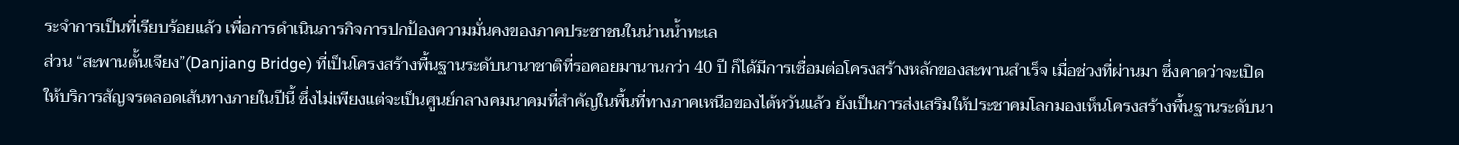ระจำการเป็นที่เรียบร้อยแล้ว เพื่อการดำเนินภารกิจการปกป้องความมั่นคงของภาคประชาชนในน่านน้ำทะเล
ส่วน “สะพานตั้นเจียง”(Danjiang Bridge) ที่เป็นโครงสร้างพื้นฐานระดับนานาชาติที่รอคอยมานานกว่า 40 ปี ก็ได้มีการเชื่อมต่อโครงสร้างหลักของสะพานสำเร็จ เมื่อช่วงที่ผ่านมา ซึ่งคาดว่าจะเปิดให้บริการสัญจรตลอดเส้นทางภายในปีนี้ ซึ่งไม่เพียงแต่จะเป็นศูนย์กลางคมนาคมที่สำคัญในพื้นที่ทางภาคเหนือของไต้หวันแล้ว ยังเป็นการส่งเสริมให้ประชาคมโลกมองเห็นโครงสร้างพื้นฐานระดับนา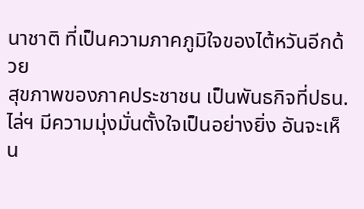นาชาติ ที่เป็นความภาคภูมิใจของไต้หวันอีกด้วย
สุขภาพของภาคประชาชน เป็นพันธกิจที่ปธน.ไล่ฯ มีความมุ่งมั่นตั้งใจเป็นอย่างยิ่ง อันจะเห็น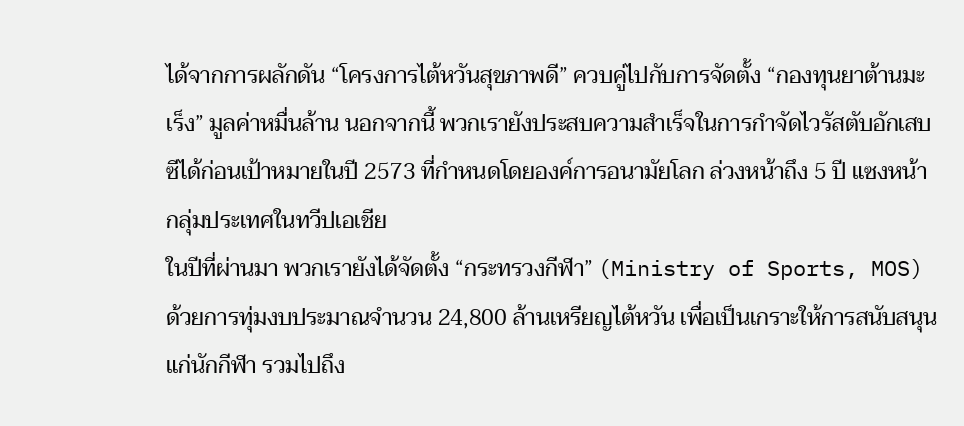ได้จากการผลักดัน “โครงการไต้หวันสุขภาพดี” ควบคู่ไปกับการจัดตั้ง “กองทุนยาต้านมะเร็ง” มูลค่าหมื่นล้าน นอกจากนี้ พวกเรายังประสบความสำเร็จในการกำจัดไวรัสตับอักเสบซีได้ก่อนเป้าหมายในปี 2573 ที่กำหนดโดยองค์การอนามัยโลก ล่วงหน้าถึง 5 ปี แซงหน้ากลุ่มประเทศในทวีปเอเชีย
ในปีที่ผ่านมา พวกเรายังได้จัดตั้ง “กระทรวงกีฬา” (Ministry of Sports, MOS) ด้วยการทุ่มงบประมาณจำนวน 24,800 ล้านเหรียญไต้หวัน เพื่อเป็นเกราะให้การสนับสนุนแก่นักกีฬา รวมไปถึง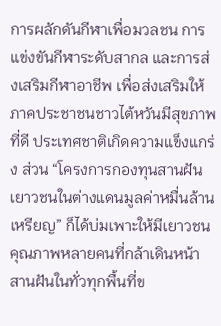การผลักดันกีฬาเพื่อมวลชน การแข่งขันกีฬาระดับสากล และการส่งเสริมกีฬาอาชีพ เพื่อส่งเสริมให้ภาคประชาชนชาวไต้หวันมีสุขภาพที่ดี ประเทศชาติเกิดความแข็งแกร่ง ส่วน “โครงการกองทุนสานฝันเยาวชนในต่างแดนมูลค่าหมื่นล้านเหรียญ” ก็ได้บ่มเพาะให้มีเยาวชนคุณภาพหลายคนที่กล้าเดินหน้าสานฝันในทั่วทุกพื้นที่ข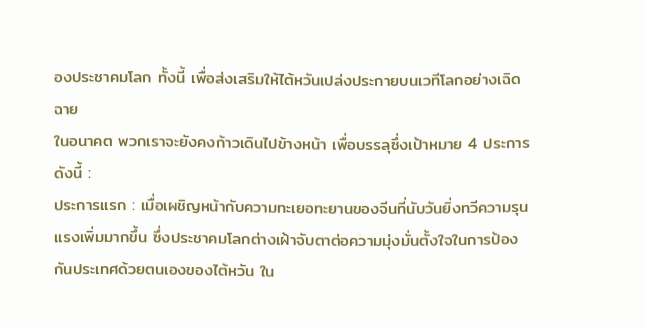องประชาคมโลก ทั้งนี้ เพื่อส่งเสริมให้ไต้หวันเปล่งประกายบนเวทีโลกอย่างเฉิดฉาย
ในอนาคต พวกเราจะยังคงก้าวเดินไปข้างหน้า เพื่อบรรลุซึ่งเป้าหมาย 4 ประการ ดังนี้ :
ประการแรก : เมื่อเผชิญหน้ากับความทะเยอทะยานของจีนที่นับวันยิ่งทวีความรุนแรงเพิ่มมากขึ้น ซึ่งประชาคมโลกต่างเฝ้าจับตาต่อความมุ่งมั่นตั้งใจในการป้องกันประเทศด้วยตนเองของไต้หวัน ใน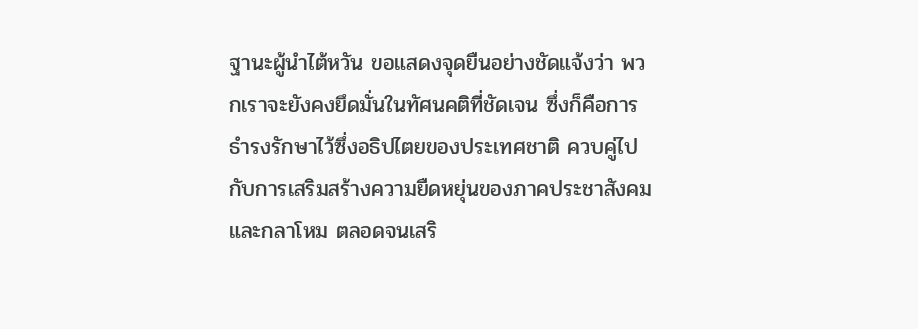ฐานะผู้นำไต้หวัน ขอแสดงจุดยืนอย่างชัดแจ้งว่า พวกเราจะยังคงยึดมั่นในทัศนคติที่ชัดเจน ซึ่งก็คือการธำรงรักษาไว้ซึ่งอธิปไตยของประเทศชาติ ควบคู่ไปกับการเสริมสร้างความยืดหยุ่นของภาคประชาสังคมและกลาโหม ตลอดจนเสริ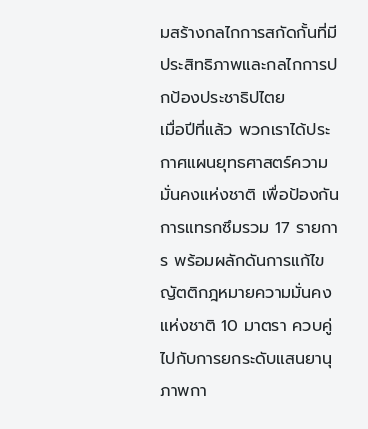มสร้างกลไกการสกัดกั้นที่มีประสิทธิภาพและกลไกการปกป้องประชาธิปไตย
เมื่อปีที่แล้ว พวกเราได้ประกาศแผนยุทธศาสตร์ความมั่นคงแห่งชาติ เพื่อป้องกันการแทรกซึมรวม 17 รายการ พร้อมผลักดันการแก้ไขญัตติกฎหมายความมั่นคงแห่งชาติ 10 มาตรา ควบคู่ไปกับการยกระดับแสนยานุภาพกา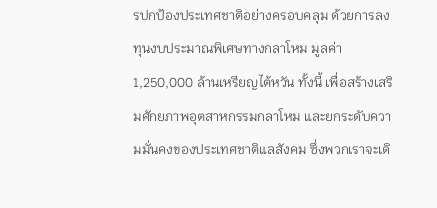รปกป้องประเทศชาติอย่างครอบคลุม ด้วยการลงทุนงบประมาณพิเศษทางกลาโหม มูลค่า 1,250,000 ล้านเหรียญไต้หวัน ทั้งนี้ เพื่อสร้างเสริมศักยภาพอุตสาหกรรมกลาโหม และยกระดับความมั่นคงของประเทศชาติแลสังคม ซึ่งพวกเราจะเดิ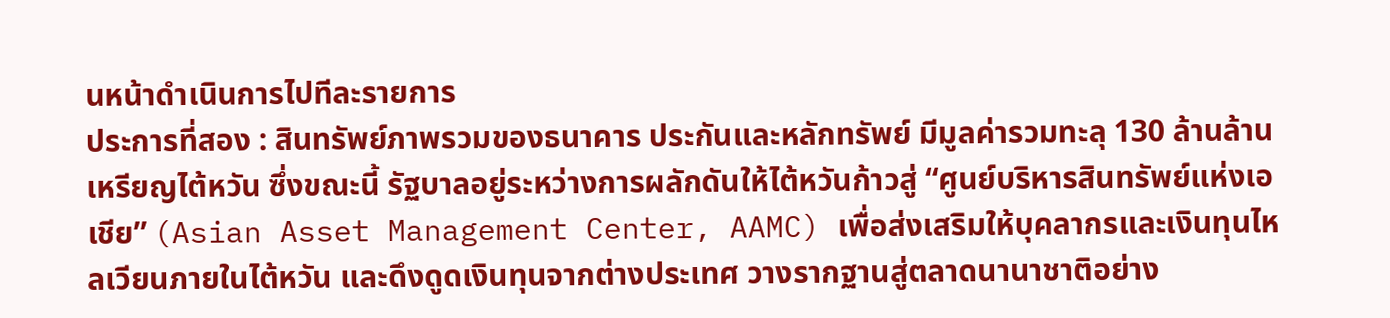นหน้าดำเนินการไปทีละรายการ
ประการที่สอง : สินทรัพย์ภาพรวมของธนาคาร ประกันและหลักทรัพย์ มีมูลค่ารวมทะลุ 130 ล้านล้านเหรียญไต้หวัน ซึ่งขณะนี้ รัฐบาลอยู่ระหว่างการผลักดันให้ไต้หวันก้าวสู่ “ศูนย์บริหารสินทรัพย์แห่งเอเชีย” (Asian Asset Management Center, AAMC) เพื่อส่งเสริมให้บุคลากรและเงินทุนไหลเวียนภายในไต้หวัน และดึงดูดเงินทุนจากต่างประเทศ วางรากฐานสู่ตลาดนานาชาติอย่าง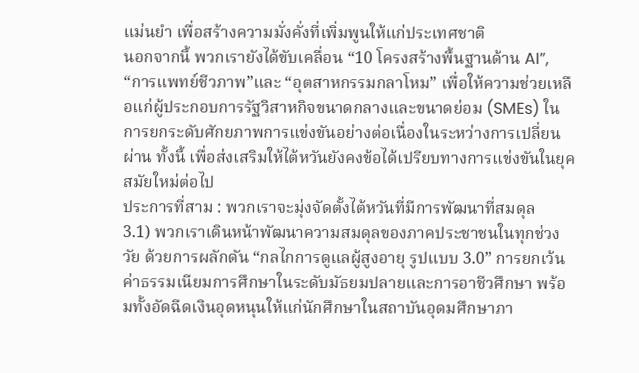แม่นยำ เพื่อสร้างความมั่งคั่งที่เพิ่มพูนให้แก่ประเทศชาติ
นอกจากนี้ พวกเรายังได้ขับเคลื่อน “10 โครงสร้างพื้นฐานด้าน AI”, “การแพทย์ชีวภาพ”และ “อุตสาหกรรมกลาโหม” เพื่อให้ความช่วยเหลือแก่ผู้ประกอบการรัฐวิสาหกิจขนาดกลางและขนาดย่อม (SMEs) ในการยกระดับศักยภาพการแข่งขันอย่างต่อเนื่องในระหว่างการเปลี่ยนผ่าน ทั้งนี้ เพื่อส่งเสริมให้ไต้หวันยังคงข้อได้เปรียบทางการแข่งขันในยุคสมัยใหม่ต่อไป
ประการที่สาม : พวกเราจะมุ่งจัดตั้งไต้หวันที่มีการพัฒนาที่สมดุล
3.1) พวกเราเดินหน้าพัฒนาความสมดุลของภาคประชาชนในทุกช่วงวัย ด้วยการผลักดัน “กลไกการดูแลผู้สูงอายุ รูปแบบ 3.0” การยกเว้นค่าธรรมเนียมการศึกษาในระดับมัธยมปลายและการอาชีวศึกษา พร้อมทั้งอัดฉีดเงินอุดหนุนให้แก่นักศึกษาในสถาบันอุดมศึกษาภา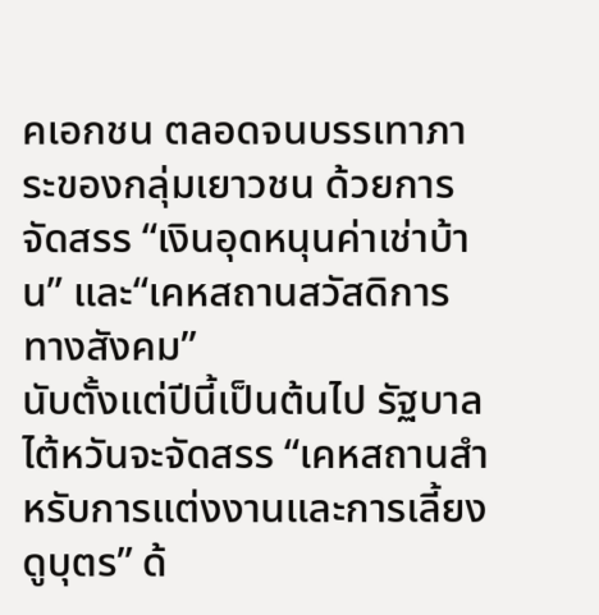คเอกชน ตลอดจนบรรเทาภาระของกลุ่มเยาวชน ด้วยการจัดสรร “เงินอุดหนุนค่าเช่าบ้าน” และ“เคหสถานสวัสดิการทางสังคม”
นับตั้งแต่ปีนี้เป็นต้นไป รัฐบาลไต้หวันจะจัดสรร “เคหสถานสำหรับการแต่งงานและการเลี้ยงดูบุตร” ด้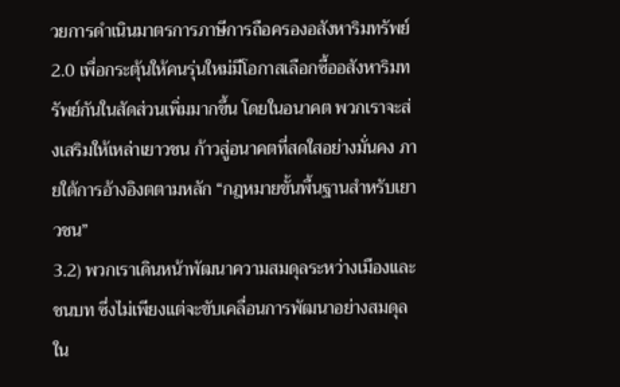วยการดำเนินมาตรการภาษีการถือครองอสังหาริมทรัพย์ 2.0 เพื่อกระตุ้นให้คนรุ่นใหม่มีโอกาสเลือกซื้ออสังหาริมทรัพย์กันในสัดส่วนเพิ่มมากขึ้น โดยในอนาคต พวกเราจะส่งเสริมให้เหล่าเยาวชน ก้าวสู่อนาคตที่สดใสอย่างมั่นคง ภายใต้การอ้างอิงตตามหลัก “กฎหมายขั้นพื้นฐานสำหรับเยาวชน”
3.2) พวกเราเดินหน้าพัฒนาความสมดุลระหว่างเมืองและชนบท ซึ่งไม่เพียงแต่จะขับเคลื่อนการพัฒนาอย่างสมดุลใน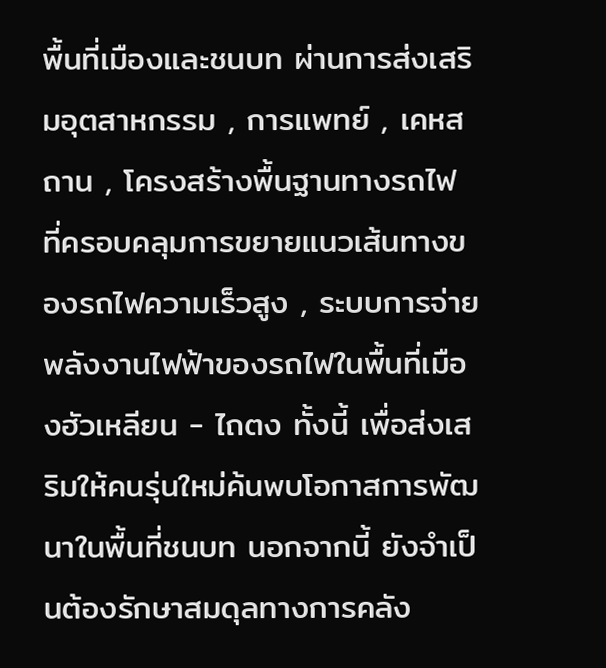พื้นที่เมืองและชนบท ผ่านการส่งเสริมอุตสาหกรรม , การแพทย์ , เคหสถาน , โครงสร้างพื้นฐานทางรถไฟ ที่ครอบคลุมการขยายแนวเส้นทางของรถไฟความเร็วสูง , ระบบการจ่ายพลังงานไฟฟ้าของรถไฟในพื้นที่เมืองฮัวเหลียน - ไถตง ทั้งนี้ เพื่อส่งเสริมให้คนรุ่นใหม่ค้นพบโอกาสการพัฒนาในพื้นที่ชนบท นอกจากนี้ ยังจำเป็นต้องรักษาสมดุลทางการคลัง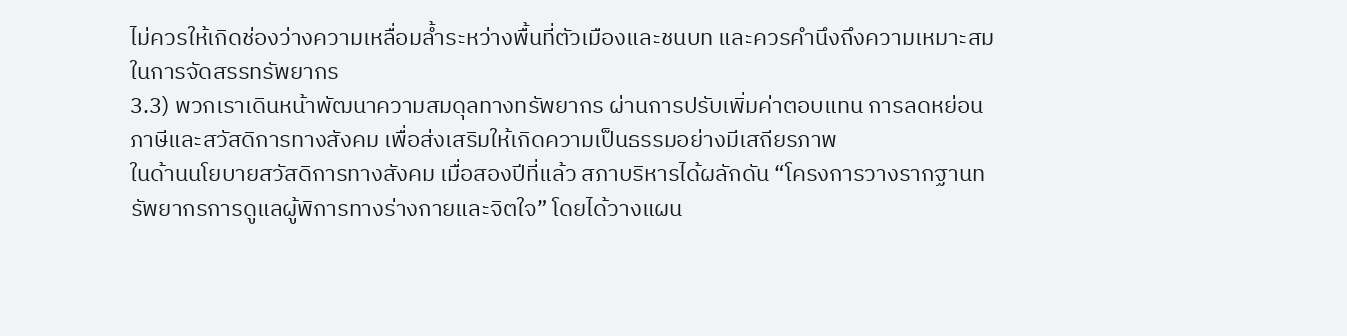ไม่ควรให้เกิดช่องว่างความเหลื่อมล้ำระหว่างพื้นที่ตัวเมืองและชนบท และควรคำนึงถึงความเหมาะสมในการจัดสรรทรัพยากร
3.3) พวกเราเดินหน้าพัฒนาความสมดุลทางทรัพยากร ผ่านการปรับเพิ่มค่าตอบแทน การลดหย่อนภาษีและสวัสดิการทางสังคม เพื่อส่งเสริมให้เกิดความเป็นธรรมอย่างมีเสถียรภาพ
ในด้านนโยบายสวัสดิการทางสังคม เมื่อสองปีที่แล้ว สภาบริหารได้ผลักดัน “โครงการวางรากฐานทรัพยากรการดูแลผู้พิการทางร่างกายและจิตใจ” โดยได้วางแผน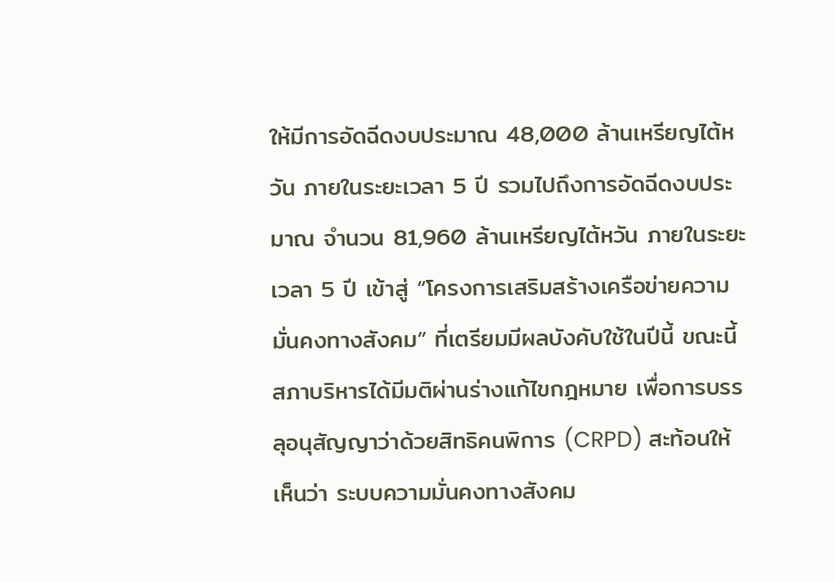ให้มีการอัดฉีดงบประมาณ 48,000 ล้านเหรียญไต้หวัน ภายในระยะเวลา 5 ปี รวมไปถึงการอัดฉีดงบประมาณ จำนวน 81,960 ล้านเหรียญไต้หวัน ภายในระยะเวลา 5 ปี เข้าสู่ “โครงการเสริมสร้างเครือข่ายความมั่นคงทางสังคม” ที่เตรียมมีผลบังคับใช้ในปีนี้ ขณะนี้ สภาบริหารได้มีมติผ่านร่างแก้ไขกฎหมาย เพื่อการบรรลุอนุสัญญาว่าด้วยสิทธิคนพิการ (CRPD) สะท้อนให้เห็นว่า ระบบความมั่นคงทางสังคม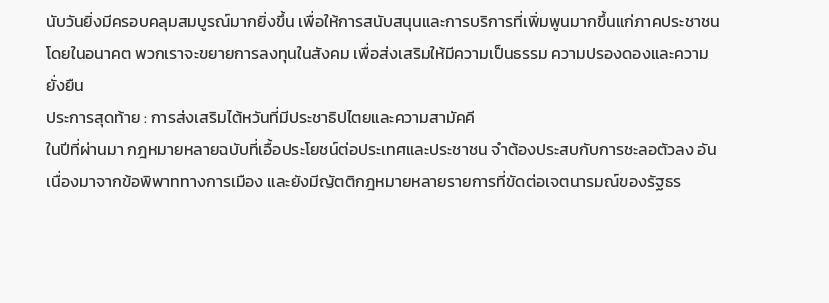นับวันยิ่งมีครอบคลุมสมบูรณ์มากยิ่งขึ้น เพื่อให้การสนับสนุนและการบริการที่เพิ่มพูนมากขึ้นแก่ภาคประชาชน โดยในอนาคต พวกเราจะขยายการลงทุนในสังคม เพื่อส่งเสริมให้มีความเป็นธรรม ความปรองดองและความยั่งยืน
ประการสุดท้าย : การส่งเสริมไต้หวันที่มีประชาธิปไตยและความสามัคคี
ในปีที่ผ่านมา กฎหมายหลายฉบับที่เอื้อประโยชน์ต่อประเทศและประชาชน จำต้องประสบกับการชะลอตัวลง อันเนื่องมาจากข้อพิพาททางการเมือง และยังมีญัตติกฎหมายหลายรายการที่ขัดต่อเจตนารมณ์ของรัฐธร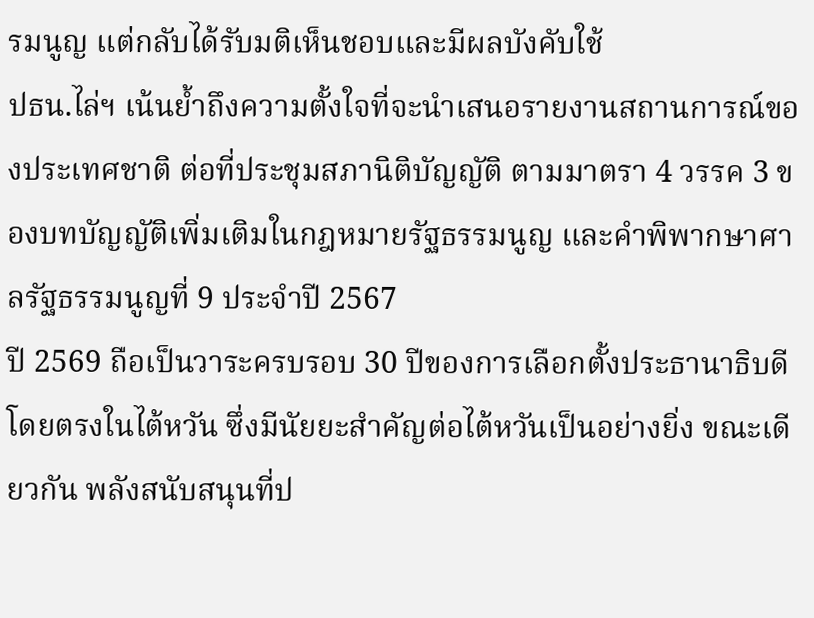รมนูญ แต่กลับได้รับมติเห็นชอบและมีผลบังคับใช้
ปธน.ไล่ฯ เน้นย้ำถึงความตั้งใจที่จะนำเสนอรายงานสถานการณ์ของประเทศชาติ ต่อที่ประชุมสภานิติบัญญัติ ตามมาตรา 4 วรรค 3 ของบทบัญญัติเพิ่มเติมในกฎหมายรัฐธรรมนูญ และคำพิพากษาศาลรัฐธรรมนูญที่ 9 ประจำปี 2567
ปี 2569 ถือเป็นวาระครบรอบ 30 ปีของการเลือกตั้งประธานาธิบดีโดยตรงในไต้หวัน ซึ่งมีนัยยะสำคัญต่อไต้หวันเป็นอย่างยิ่ง ขณะเดียวกัน พลังสนับสนุนที่ป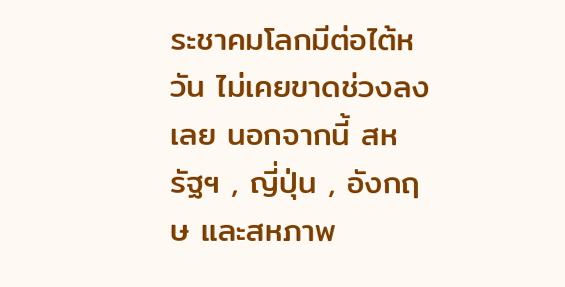ระชาคมโลกมีต่อไต้หวัน ไม่เคยขาดช่วงลงเลย นอกจากนี้ สหรัฐฯ , ญี่ปุ่น , อังกฤษ และสหภาพ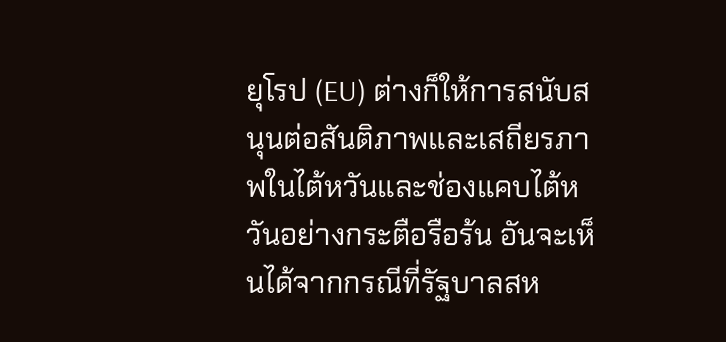ยุโรป (EU) ต่างก็ให้การสนับสนุนต่อสันติภาพและเสถียรภาพในไต้หวันและช่องแคบไต้หวันอย่างกระตือรือร้น อันจะเห็นได้จากกรณีที่รัฐบาลสห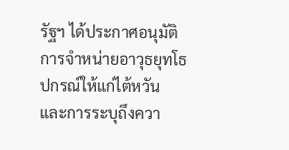รัฐฯ ได้ประกาศอนุมัติการจำหน่ายอาวุธยุทโธปกรณ์ให้แก่ไต้หวัน และการระบุถึงควา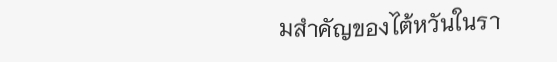มสำคัญของไต้หวันในรา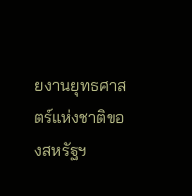ยงานยุทธศาสตร์แห่งชาติของสหรัฐฯ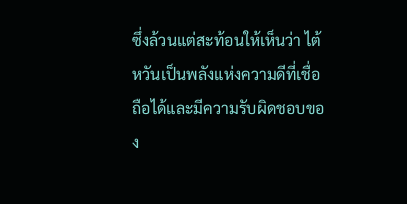ซึ่งล้วนแต่สะท้อนให้เห็นว่า ไต้หวันเป็นพลังแห่งความดีที่เชื่อถือได้และมีความรับผิดชอบของ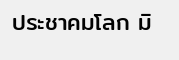ประชาคมโลก มิ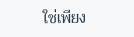ใช่เพียง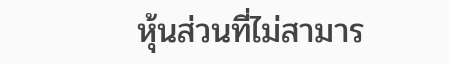หุ้นส่วนที่ไม่สามาร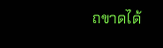ถขาดได้